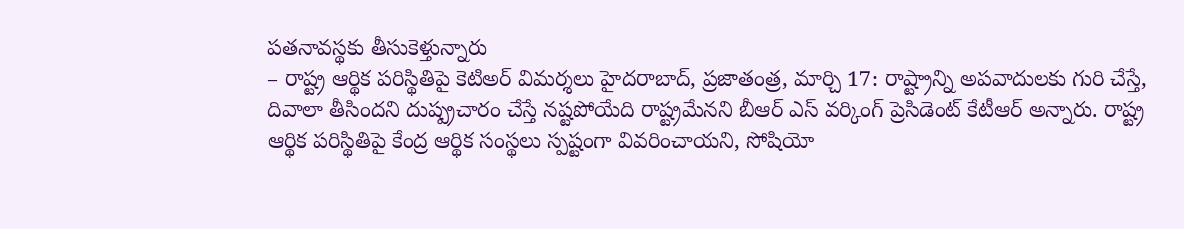పతనావస్థకు తీసుకెళ్తున్నారు
– రాష్ట్ర ఆర్థిక పరిస్థితిపై కెటిఅర్ విమర్శలు హైదరాబాద్, ప్రజాతంత్ర, మార్చి 17: రాష్ట్రాన్ని అపవాదులకు గురి చేస్తే, దివాలా తీసిందని దుష్ప్రచారం చేస్తే నష్టపోయేది రాష్ట్రమేనని బీఆర్ ఎస్ వర్కింగ్ ప్రెసిడెంట్ కేటీఆర్ అన్నారు. రాష్ట్ర ఆర్థిక పరిస్థితిపై కేంద్ర ఆర్థిక సంస్థలు స్పష్టంగా వివరించాయని, సోషియో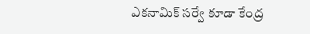ఎకనామిక్ సర్వే కూడా కేంద్ర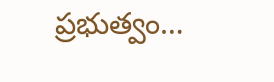ప్రభుత్వం…